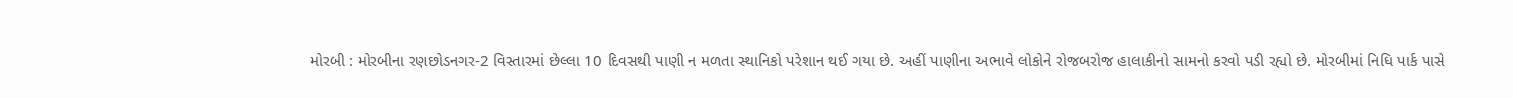મોરબી : મોરબીના રણછોડનગર-2 વિસ્તારમાં છેલ્લા 10 દિવસથી પાણી ન મળતા સ્થાનિકો પરેશાન થઈ ગયા છે. અહીં પાણીના અભાવે લોકોને રોજબરોજ હાલાકીનો સામનો કરવો પડી રહ્યો છે. મોરબીમાં નિધિ પાર્ક પાસે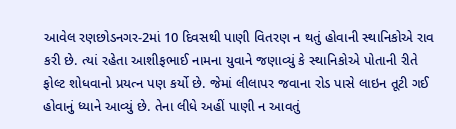આવેલ રણછોડનગર-2માં 10 દિવસથી પાણી વિતરણ ન થતું હોવાની સ્થાનિકોએ રાવ કરી છે. ત્યાં રહેતા આશીફભાઈ નામના યુવાને જણાવ્યું કે સ્થાનિકોએ પોતાની રીતે ફોલ્ટ શોધવાનો પ્રયત્ન પણ કર્યો છે. જેમાં લીલાપર જવાના રોડ પાસે લાઇન તૂટી ગઈ હોવાનું ધ્યાને આવ્યું છે. તેના લીધે અહીં પાણી ન આવતું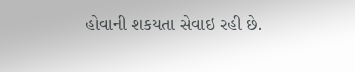હોવાની શકયતા સેવાઇ રહી છે.